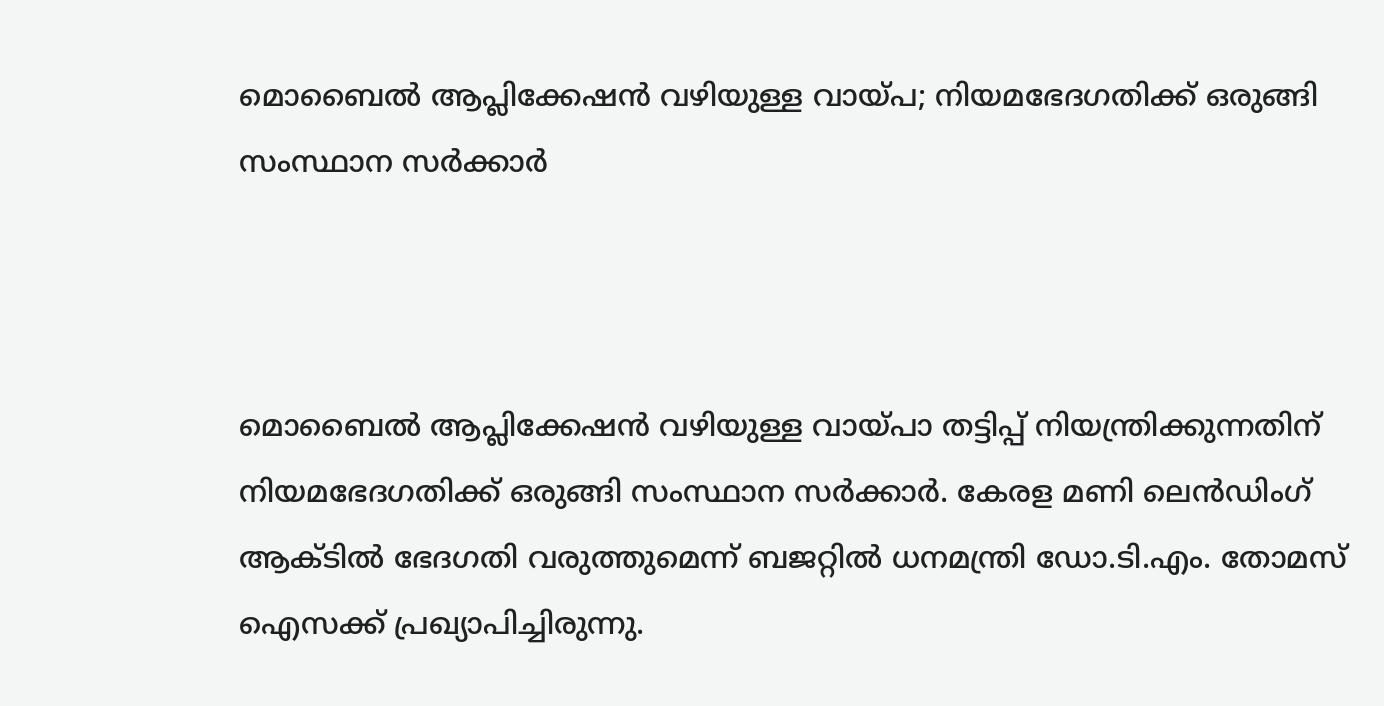മൊബൈൽ ആപ്ലിക്കേഷൻ വഴിയുള്ള വായ്പ; നിയമഭേദഗതിക്ക് ഒരുങ്ങി സംസ്ഥാന സർക്കാർ



മൊബൈൽ ആപ്ലിക്കേഷൻ വഴിയുള്ള വായ്പാ തട്ടിപ്പ് നിയന്ത്രിക്കുന്നതിന് നിയമഭേദഗതിക്ക് ഒരുങ്ങി സംസ്ഥാന സർക്കാർ. കേരള മണി ലെൻഡിംഗ് ആക്ടിൽ ഭേദഗതി വരുത്തുമെന്ന് ബജറ്റിൽ ധനമന്ത്രി ഡോ.ടി.എം. തോമസ് ഐസക്ക് പ്രഖ്യാപിച്ചിരുന്നു.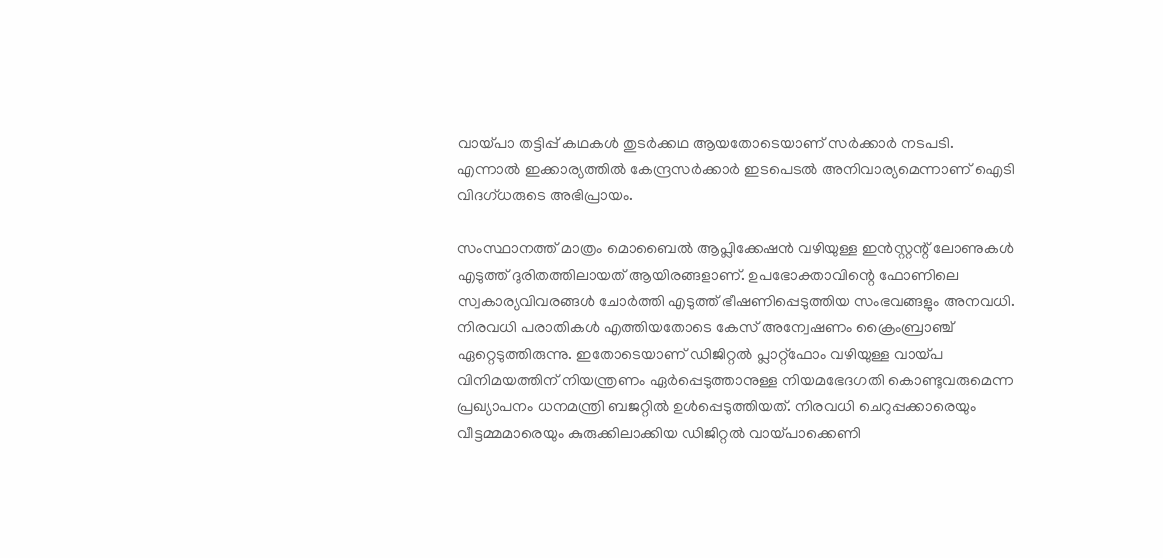വായ്പാ തട്ടിപ്പ് കഥകൾ തുടർക്കഥ ആയതോടെയാണ് സർക്കാർ നടപടി. എന്നാൽ ഇക്കാര്യത്തിൽ കേന്ദ്രസർക്കാർ ഇടപെടൽ അനിവാര്യമെന്നാണ് ഐടി വിദഗ്ധരുടെ അഭിപ്രായം.

സംസ്ഥാനത്ത് മാത്രം മൊബൈൽ ആപ്ലിക്കേഷൻ വഴിയുള്ള ഇൻസ്റ്റന്റ് ലോണുകൾ എടുത്ത് ദുരിതത്തിലായത് ആയിരങ്ങളാണ്. ഉപഭോക്താവിന്റെ ഫോണിലെ സ്വകാര്യവിവരങ്ങൾ ചോർത്തി എടുത്ത് ഭീഷണിപ്പെടുത്തിയ സംഭവങ്ങളും അനവധി. നിരവധി പരാതികൾ എത്തിയതോടെ കേസ് അന്വേഷണം ക്രൈംബ്രാഞ്ച് ഏറ്റെടുത്തിരുന്നു. ഇതോടെയാണ് ഡിജിറ്റൽ പ്ലാറ്റ്‌ഫോം വഴിയുള്ള വായ്പ വിനിമയത്തിന് നിയന്ത്രണം ഏർപ്പെടുത്താനുള്ള നിയമഭേദഗതി കൊണ്ടുവരുമെന്ന പ്രഖ്യാപനം ധനമന്ത്രി ബജറ്റിൽ ഉൾപ്പെടുത്തിയത്. നിരവധി ചെറുപ്പക്കാരെയും വീട്ടമ്മമാരെയും കുരുക്കിലാക്കിയ ഡിജിറ്റൽ വായ്പാക്കെണി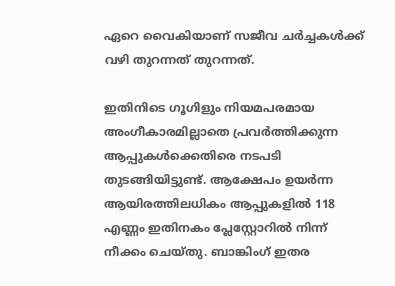ഏറെ വൈകിയാണ് സജീവ ചർച്ചകൾക്ക് വഴി തുറന്നത് തുറന്നത്.

ഇതിനിടെ ഗൂഗിളും നിയമപരമായ അംഗീകാരമില്ലാതെ പ്രവർത്തിക്കുന്ന ആപ്പുകൾക്കെതിരെ നടപടി തുടങ്ങിയിട്ടുണ്ട്. ആക്ഷേപം ഉയർന്ന ആയിരത്തിലധികം ആപ്പുകളിൽ 118 എണ്ണം ഇതിനകം പ്ലേസ്റ്റോറിൽ നിന്ന് നീക്കം ചെയ്തു. ബാങ്കിംഗ് ഇതര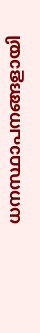ധനസ്ഥാപനങ്ങളായി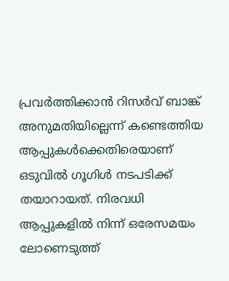പ്രവർത്തിക്കാൻ റിസർവ് ബാങ്ക് അനുമതിയില്ലെന്ന് കണ്ടെത്തിയ ആപ്പുകൾക്കെതിരെയാണ് ഒടുവിൽ ഗൂഗിൾ നടപടിക്ക് തയാറായത്. നിരവധി ആപ്പുകളിൽ നിന്ന് ഒരേസമയം ലോണെടുത്ത്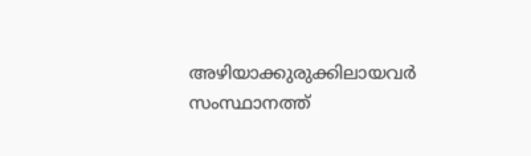അഴിയാക്കുരുക്കിലായവർ സംസ്ഥാനത്ത്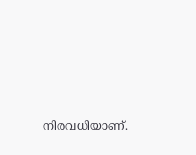നിരവധിയാണ്.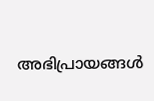അഭിപ്രായങ്ങള്‍